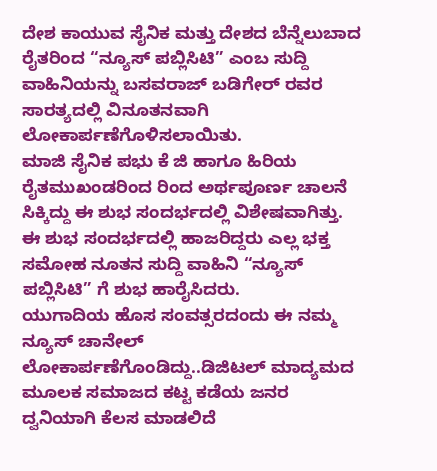ದೇಶ ಕಾಯುವ ಸೈನಿಕ ಮತ್ತು ದೇಶದ ಬೆನ್ನೆಲುಬಾದ ರೈತರಿಂದ “ನ್ಯೂಸ್ ಪಬ್ಲಿಸಿಟಿ” ಎಂಬ ಸುದ್ದಿ ವಾಹಿನಿಯನ್ನು ಬಸವರಾಜ್ ಬಡಿಗೇರ್ ರವರ ಸಾರತ್ಯದಲ್ಲಿ ವಿನೂತನವಾಗಿ ಲೋಕಾರ್ಪಣೆಗೊಳಿಸಲಾಯಿತು.
ಮಾಜಿ ಸೈನಿಕ ಪಭು ಕೆ ಜಿ ಹಾಗೂ ಹಿರಿಯ ರೈತಮುಖಂಡರಿಂದ ರಿಂದ ಅರ್ಥಪೂರ್ಣ ಚಾಲನೆ ಸಿಕ್ಕಿದ್ದು ಈ ಶುಭ ಸಂದರ್ಭದಲ್ಲಿ ವಿಶೇಷವಾಗಿತ್ತು. ಈ ಶುಭ ಸಂದರ್ಭದಲ್ಲಿ ಹಾಜರಿದ್ದರು ಎಲ್ಲ ಭಕ್ತ ಸಮೋಹ ನೂತನ ಸುದ್ದಿ ವಾಹಿನಿ “ನ್ಯೂಸ್ ಪಬ್ಲಿಸಿಟಿ” ಗೆ ಶುಭ ಹಾರೈಸಿದರು.
ಯುಗಾದಿಯ ಹೊಸ ಸಂವತ್ಸರದಂದು ಈ ನಮ್ಮ ನ್ಯೂಸ್ ಚಾನೇಲ್ ಲೋಕಾರ್ಪಣೆಗೊಂಡಿದ್ದು..ಡಿಜಿಟಲ್ ಮಾದ್ಯಮದ ಮೂಲಕ ಸಮಾಜದ ಕಟ್ಟ ಕಡೆಯ ಜನರ ದ್ವನಿಯಾಗಿ ಕೆಲಸ ಮಾಡಲಿದೆ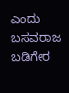ಎಂದು ಬಸವರಾಜ ಬಡಿಗೇರ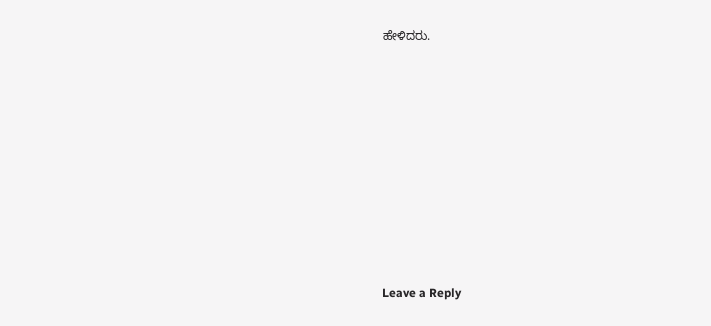ಹೇಳಿದರು.












Leave a Reply